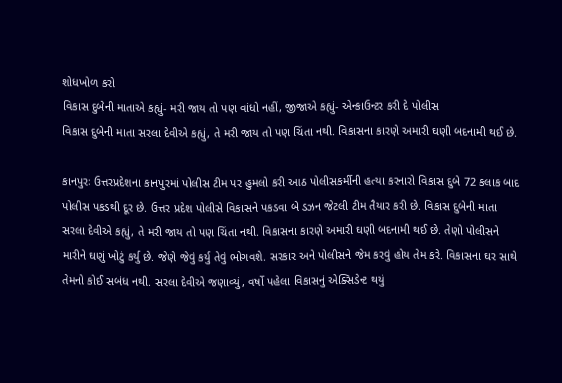શોધખોળ કરો
વિકાસ દુબેની માતાએ કહ્યું- મરી જાય તો પણ વાંધો નહીં, જીજાએ કહ્યું- એન્કાઉન્ટર કરી દે પોલીસ
વિકાસ દુબેની માતા સરલા દેવીએ કહ્યું, તે મરી જાય તો પણ ચિંતા નથી. વિકાસના કારણે અમારી ઘણી બદનામી થઈ છે.

કાનપુરઃ ઉત્તરપ્રદેશના કાનપુરમાં પોલીસ ટીમ પર હુમલો કરી આઠ પોલીસકર્મીની હત્યા કરનારો વિકાસ દુબે 72 કલાક બાદ પોલીસ પકડથી દૂર છે. ઉત્તર પ્રદેશ પોલીસે વિકાસને પકડવા બે ડઝન જેટલી ટીમ તૈયાર કરી છે. વિકાસ દુબેની માતા સરલા દેવીએ કહ્યું, તે મરી જાય તો પણ ચિંતા નથી. વિકાસના કારણે અમારી ઘણી બદનામી થઈ છે. તેણો પોલીસને મારીને ઘણું ખોટું કર્યુ છે. જેણે જેવું કર્યુ તેવું ભોગવશે. સરકાર અને પોલીસને જેમ કરવું હોય તેમ કરે. વિકાસના ઘર સાથે તેમનો કોઈ સબંધ નથી. સરલા દેવીએ જણાવ્યું, વર્ષો પહેલા વિકાસનું એક્સિડેન્ટ થયું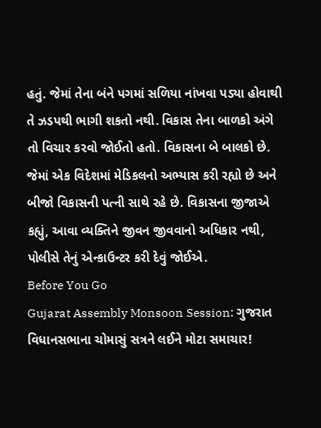હતું. જેમાં તેના બંને પગમાં સળિયા નાંખવા પડ્યા હોવાથી તે ઝડપથી ભાગી શકતો નથી. વિકાસ તેના બાળકો અંગે તો વિચાર કરવો જોઈતો હતો. વિકાસના બે બાલકો છે. જેમાં એક વિદેશમાં મેડિકલનો અભ્યાસ કરી રહ્યો છે અને બીજો વિકાસની પત્ની સાથે રહે છે. વિકાસના જીજાએ કહ્યું, આવા વ્યક્તિને જીવન જીવવાનો અધિકાર નથી, પોલીસે તેનું એન્કાઉન્ટર કરી દેવું જોઈએ.
Before You Go
Gujarat Assembly Monsoon Session: ગુજરાત વિધાનસભાના ચોમાસું સત્રને લઈને મોટા સમાચાર!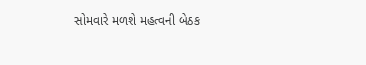સોમવારે મળશે મહત્વની બેઠક